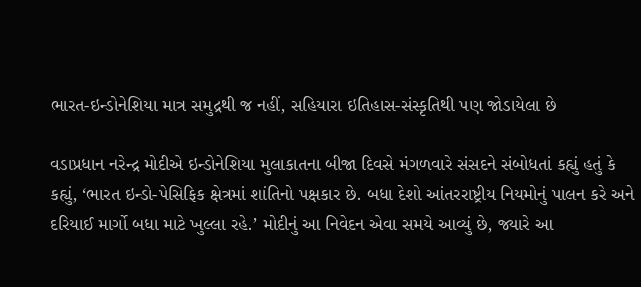ભારત-ઇન્ડોનેશિયા માત્ર સમુદ્રથી જ નહીં, સહિયારા ઇતિહાસ-સંસ્કૃતિથી પણ જોડાયેલા છે

વડાપ્રધાન નરેન્દ્ર મોદીએ ઇન્ડોનેશિયા મુલાકાતના બીજા દિવસે મંગળવારે સંસદને સંબોધતાં કહ્યું હતું કે કહ્યું, ‘ભારત ઇન્ડો-પેસિફિક ક્ષેત્રમાં શાંતિનો પક્ષકાર છે. બધા દેશો આંતરરાષ્ટ્રીય નિયમોનું પાલન કરે અને દરિયાઈ માર્ગો બધા માટે ખુલ્લા રહે.’ મોદીનું આ નિવેદન એવા સમયે આવ્યું છે, જ્યારે આ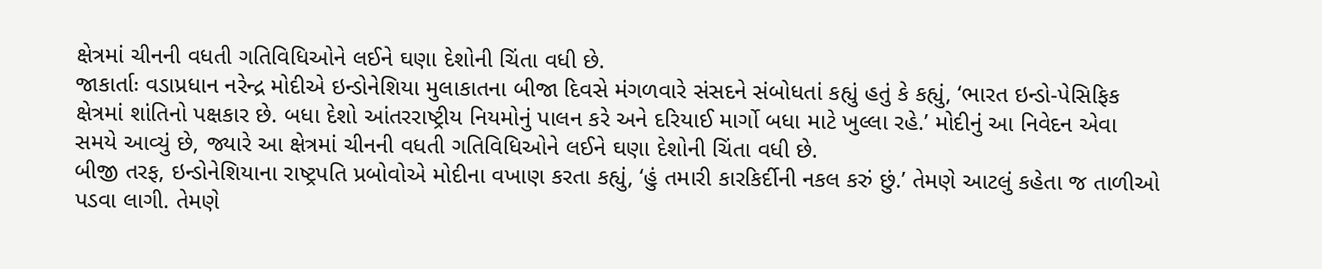ક્ષેત્રમાં ચીનની વધતી ગતિવિધિઓને લઈને ઘણા દેશોની ચિંતા વધી છે.
જાકાર્તાઃ વડાપ્રધાન નરેન્દ્ર મોદીએ ઇન્ડોનેશિયા મુલાકાતના બીજા દિવસે મંગળવારે સંસદને સંબોધતાં કહ્યું હતું કે કહ્યું, ‘ભારત ઇન્ડો-પેસિફિક ક્ષેત્રમાં શાંતિનો પક્ષકાર છે. બધા દેશો આંતરરાષ્ટ્રીય નિયમોનું પાલન કરે અને દરિયાઈ માર્ગો બધા માટે ખુલ્લા રહે.’ મોદીનું આ નિવેદન એવા સમયે આવ્યું છે, જ્યારે આ ક્ષેત્રમાં ચીનની વધતી ગતિવિધિઓને લઈને ઘણા દેશોની ચિંતા વધી છે.
બીજી તરફ, ઇન્ડોનેશિયાના રાષ્ટ્રપતિ પ્રબોવોએ મોદીના વખાણ કરતા કહ્યું, ‘હું તમારી કારકિર્દીની નકલ કરું છું.’ તેમણે આટલું કહેતા જ તાળીઓ પડવા લાગી. તેમણે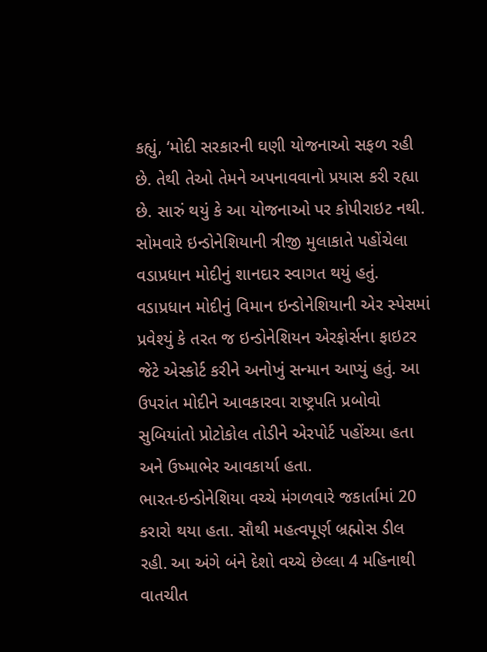કહ્યું, ‘મોદી સરકારની ઘણી યોજનાઓ સફળ રહી છે. તેથી તેઓ તેમને અપનાવવાનો પ્રયાસ કરી રહ્યા છે. સારું થયું કે આ યોજનાઓ પર કોપીરાઇટ નથી.
સોમવારે ઇન્ડોનેશિયાની ત્રીજી મુલાકાતે પહોંચેલા વડાપ્રધાન મોદીનું શાનદાર સ્વાગત થયું હતું. વડાપ્રધાન મોદીનું વિમાન ઇન્ડોનેશિયાની એર સ્પેસમાં પ્રવેશ્યું કે તરત જ ઇન્ડોનેશિયન એરફોર્સના ફાઇટર જેટે એસ્કોર્ટ કરીને અનોખું સન્માન આપ્યું હતું. આ ઉપરાંત મોદીને આવકારવા રાષ્ટ્રપતિ પ્રબોવો સુબિયાંતો પ્રોટોકોલ તોડીને એરપોર્ટ પહોંચ્યા હતા અને ઉષ્માભેર આવકાર્યા હતા.
ભારત-ઇન્ડોનેશિયા વચ્ચે મંગળવારે જકાર્તામાં 20 કરારો થયા હતા. સૌથી મહત્વપૂર્ણ બ્રહ્મોસ ડીલ રહી. આ અંગે બંને દેશો વચ્ચે છેલ્લા 4 મહિનાથી વાતચીત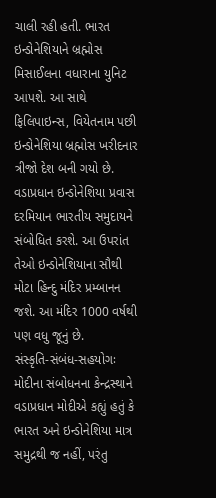ચાલી રહી હતી. ભારત ઇન્ડોનેશિયાને બ્રહ્મોસ મિસાઈલના વધારાના યુનિટ આપશે. આ સાથે ફિલિપાઇન્સ, વિયેતનામ પછી ઇન્ડોનેશિયા બ્રહ્મોસ ખરીદનાર ત્રીજો દેશ બની ગયો છે.
વડાપ્રધાન ઇન્ડોનેશિયા પ્રવાસ દરમિયાન ભારતીય સમુદાયને સંબોધિત કરશે. આ ઉપરાંત તેઓ ઇન્ડોનેશિયાના સૌથી મોટા હિન્દુ મંદિર પ્રમ્બાનન જશે. આ મંદિર 1000 વર્ષથી પણ વધુ જૂનું છે.
સંસ્કૃતિ-સંબંધ-સહયોગઃ
મોદીના સંબોધનના કેન્દ્રસ્થાને
વડાપ્રધાન મોદીએ કહ્યું હતું કે ભારત અને ઇન્ડોનેશિયા માત્ર સમુદ્રથી જ નહીં, પરંતુ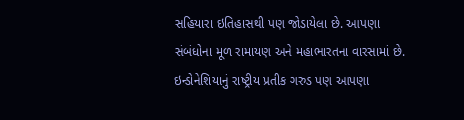સહિયારા ઇતિહાસથી પણ જોડાયેલા છે. આપણા સંબંધોના મૂળ રામાયણ અને મહાભારતના વારસામાં છે. ઇન્ડોનેશિયાનું રાષ્ટ્રીય પ્રતીક ગરુડ પણ આપણા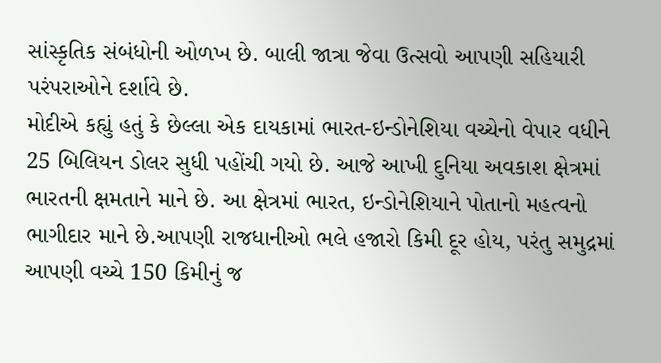સાંસ્કૃતિક સંબંધોની ઓળખ છે. બાલી જાત્રા જેવા ઉત્સવો આપણી સહિયારી પરંપરાઓને દર્શાવે છે.
મોદીએ કહ્યું હતું કે છેલ્લા એક દાયકામાં ભારત-ઇન્ડોનેશિયા વચ્ચેનો વેપાર વધીને 25 બિલિયન ડોલર સુધી પહોંચી ગયો છે. આજે આખી દુનિયા અવકાશ ક્ષેત્રમાં ભારતની ક્ષમતાને માને છે. આ ક્ષેત્રમાં ભારત, ઇન્ડોનેશિયાને પોતાનો મહત્વનો ભાગીદાર માને છે.આપણી રાજધાનીઓ ભલે હજારો કિમી દૂર હોય, પરંતુ સમુદ્રમાં આપણી વચ્ચે 150 કિમીનું જ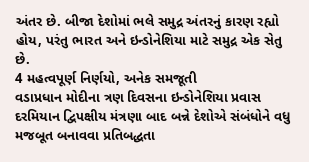અંતર છે. બીજા દેશોમાં ભલે સમુદ્ર અંતરનું કારણ રહ્યો હોય, પરંતુ ભારત અને ઇન્ડોનેશિયા માટે સમુદ્ર એક સેતુ છે.
4 મહત્વપૂર્ણ નિર્ણયો, અનેક સમજૂતી
વડાપ્રધાન મોદીના ત્રણ દિવસના ઇન્ડોનેશિયા પ્રવાસ દરમિયાન દ્વિપક્ષીય મંત્રણા બાદ બન્ને દેશોએ સંબંધોને વધુ મજબૂત બનાવવા પ્રતિબદ્ધતા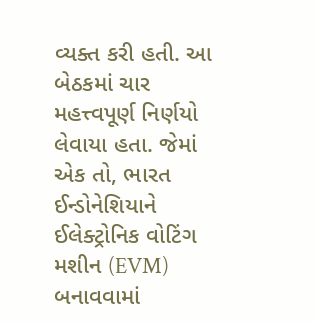વ્યક્ત કરી હતી. આ બેઠકમાં ચાર મહત્ત્વપૂર્ણ નિર્ણયો લેવાયા હતા. જેમાં એક તો, ભારત ઈન્ડોનેશિયાને ઈલેક્ટ્રોનિક વોટિંગ મશીન (EVM) બનાવવામાં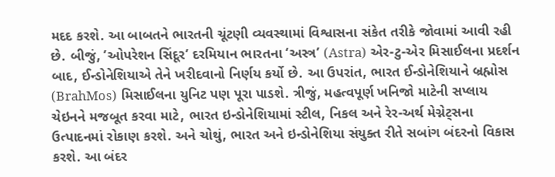મદદ કરશે. આ બાબતને ભારતની ચૂંટણી વ્યવસ્થામાં વિશ્વાસના સંકેત તરીકે જોવામાં આવી રહી છે. બીજું, ’ઓપરેશન સિંદૂર’ દરમિયાન ભારતના ‘અસ્ત્ર’ (Astra) એર-ટુ-એર મિસાઈલના પ્રદર્શન બાદ, ઈન્ડોનેશિયાએ તેને ખરીદવાનો નિર્ણય કર્યો છે. આ ઉપરાંત, ભારત ઈન્ડોનેશિયાને બ્રહ્મોસ (BrahMos) મિસાઈલના યુનિટ પણ પૂરા પાડશે. ત્રીજું, મહત્વપૂર્ણ ખનિજો માટેની સપ્લાય ચેઇનને મજબૂત કરવા માટે, ભારત ઇન્ડોનેશિયામાં સ્ટીલ, નિકલ અને રેર-અર્થ મેગ્નેટ્સના ઉત્પાદનમાં રોકાણ કરશે. અને ચોથું, ભારત અને ઇન્ડોનેશિયા સંયુક્ત રીતે સબાંગ બંદરનો વિકાસ કરશે. આ બંદર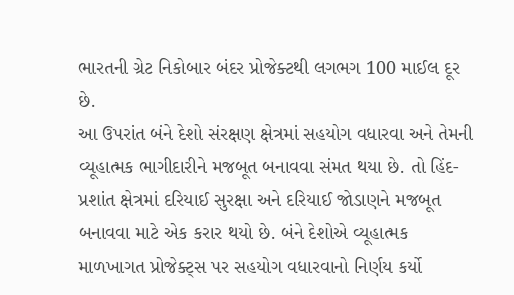ભારતની ગ્રેટ નિકોબાર બંદર પ્રોજેક્ટથી લગભગ 100 માઈલ દૂર છે.
આ ઉપરાંત બંને દેશો સંરક્ષણ ક્ષેત્રમાં સહયોગ વધારવા અને તેમની વ્યૂહાત્મક ભાગીદારીને મજબૂત બનાવવા સંમત થયા છે. તો હિંદ-પ્રશાંત ક્ષેત્રમાં દરિયાઈ સુરક્ષા અને દરિયાઈ જોડાણને મજબૂત બનાવવા માટે એક કરાર થયો છે. બંને દેશોએ વ્યૂહાત્મક માળખાગત પ્રોજેક્ટ્સ પર સહયોગ વધારવાનો નિર્ણય કર્યો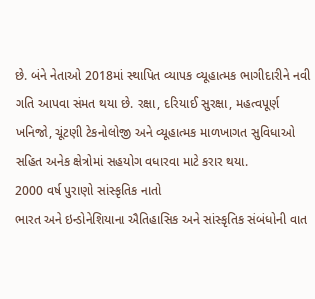છે. બંને નેતાઓ 2018માં સ્થાપિત વ્યાપક વ્યૂહાત્મક ભાગીદારીને નવી ગતિ આપવા સંમત થયા છે. રક્ષા, દરિયાઈ સુરક્ષા, મહત્વપૂર્ણ ખનિજો, ચૂંટણી ટેકનોલોજી અને વ્યૂહાત્મક માળખાગત સુવિધાઓ સહિત અનેક ક્ષેત્રોમાં સહયોગ વધારવા માટે કરાર થયા.
2000 વર્ષ પુરાણો સાંસ્કૃતિક નાતો
ભારત અને ઇન્ડોનેશિયાના ઐતિહાસિક અને સાંસ્કૃતિક સંબંધોની વાત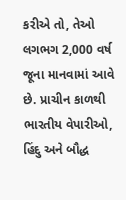કરીએ તો, તેઓ લગભગ 2,000 વર્ષ જૂના માનવામાં આવે છે. પ્રાચીન કાળથી ભારતીય વેપારીઓ, હિંદુ અને બૌદ્ધ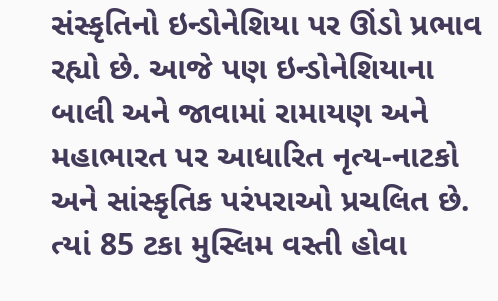સંસ્કૃતિનો ઇન્ડોનેશિયા પર ઊંડો પ્રભાવ રહ્યો છે. આજે પણ ઇન્ડોનેશિયાના બાલી અને જાવામાં રામાયણ અને મહાભારત પર આધારિત નૃત્ય-નાટકો અને સાંસ્કૃતિક પરંપરાઓ પ્રચલિત છે. ત્યાં 85 ટકા મુસ્લિમ વસ્તી હોવા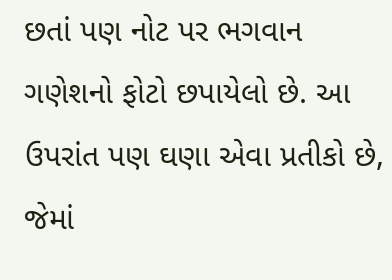છતાં પણ નોટ પર ભગવાન ગણેશનો ફોટો છપાયેલો છે. આ ઉપરાંત પણ ઘણા એવા પ્રતીકો છે, જેમાં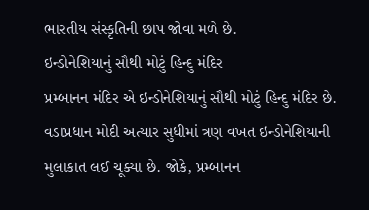ભારતીય સંસ્કૃતિની છાપ જોવા મળે છે.
ઇન્ડોનેશિયાનું સૌથી મોટું હિન્દુ મંદિર
પ્રમ્બાનન મંદિર એ ઇન્ડોનેશિયાનું સૌથી મોટું હિન્દુ મંદિર છે. વડાપ્રધાન મોદી અત્યાર સુધીમાં ત્રણ વખત ઇન્ડોનેશિયાની મુલાકાત લઈ ચૂક્યા છે. જોકે, પ્રમ્બાનન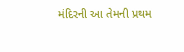મંદિરની આ તેમની પ્રથમ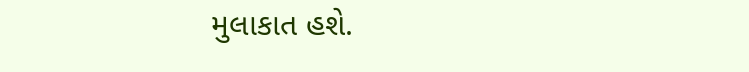મુલાકાત હશે.